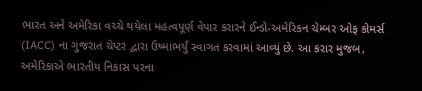ભારત અને અમેરિકા વચ્ચે થયેલા મહત્વપૂર્ણ વેપાર કરારને ઈન્ડો-અમેરિકન ચેમ્બર ઓફ કોમર્સ (IACC) ના ગુજરાત ચેપ્ટર દ્વારા ઉષ્માભર્યું સ્વાગત કરવામાં આવ્યું છે. આ કરાર મુજબ, અમેરિકાએ ભારતીય નિકાસ પરના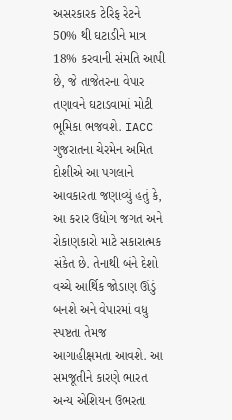અસરકારક ટેરિફ રેટને 50% થી ઘટાડીને માત્ર 18% કરવાની સંમતિ આપી છે, જે તાજેતરના વેપાર તણાવને ઘટાડવામાં મોટી ભૂમિકા ભજવશે. IACC ગુજરાતના ચેરમેન અમિત દોશીએ આ પગલાને આવકારતા જણાવ્યું હતું કે, આ કરાર ઉદ્યોગ જગત અને રોકાણકારો માટે સકારાત્મક સંકેત છે. તેનાથી બંને દેશો વચ્ચે આર્થિક જોડાણ ઊંડું બનશે અને વેપારમાં વધુ સ્પષ્ટતા તેમજ આગાહીક્ષમતા આવશે. આ સમજૂતીને કારણે ભારત અન્ય એશિયન ઉભરતા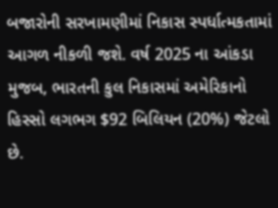બજારોની સરખામણીમાં નિકાસ સ્પર્ધાત્મકતામાં આગળ નીકળી જશે. વર્ષ 2025 ના આંકડા મુજબ, ભારતની કુલ નિકાસમાં અમેરિકાનો હિસ્સો લગભગ $92 બિલિયન (20%) જેટલો છે.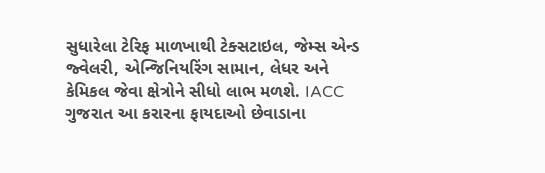સુધારેલા ટેરિફ માળખાથી ટેક્સટાઇલ, જેમ્સ એન્ડ જ્વેલરી, એન્જિનિયરિંગ સામાન, લેધર અને કેમિકલ જેવા ક્ષેત્રોને સીધો લાભ મળશે. IACC ગુજરાત આ કરારના ફાયદાઓ છેવાડાના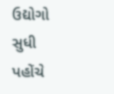ઉદ્યોગો સુધી પહોંચે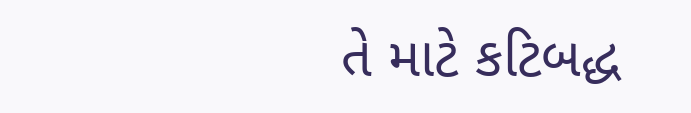તે માટે કટિબદ્ધ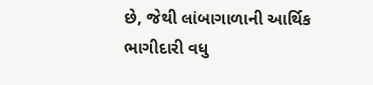છે, જેથી લાંબાગાળાની આર્થિક ભાગીદારી વધુ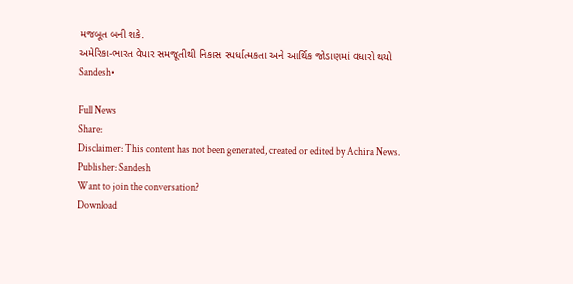મજબૂત બની શકે.
અમેરિકા-ભારત વેપાર સમજૂતીથી નિકાસ સ્પર્ધાત્મકતા અને આર્થિક જોડાણમાં વધારો થયો
Sandesh•

Full News
Share:
Disclaimer: This content has not been generated, created or edited by Achira News.
Publisher: Sandesh
Want to join the conversation?
Download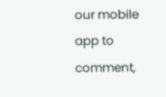our mobile app to comment,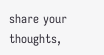share your thoughts,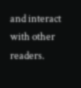and interact with other readers.